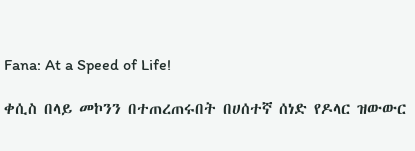Fana: At a Speed of Life!

ቀሲስ በላይ መኮንን በተጠረጠሩበት በሀሰተኛ ሰነድ የዶላር ዝውውር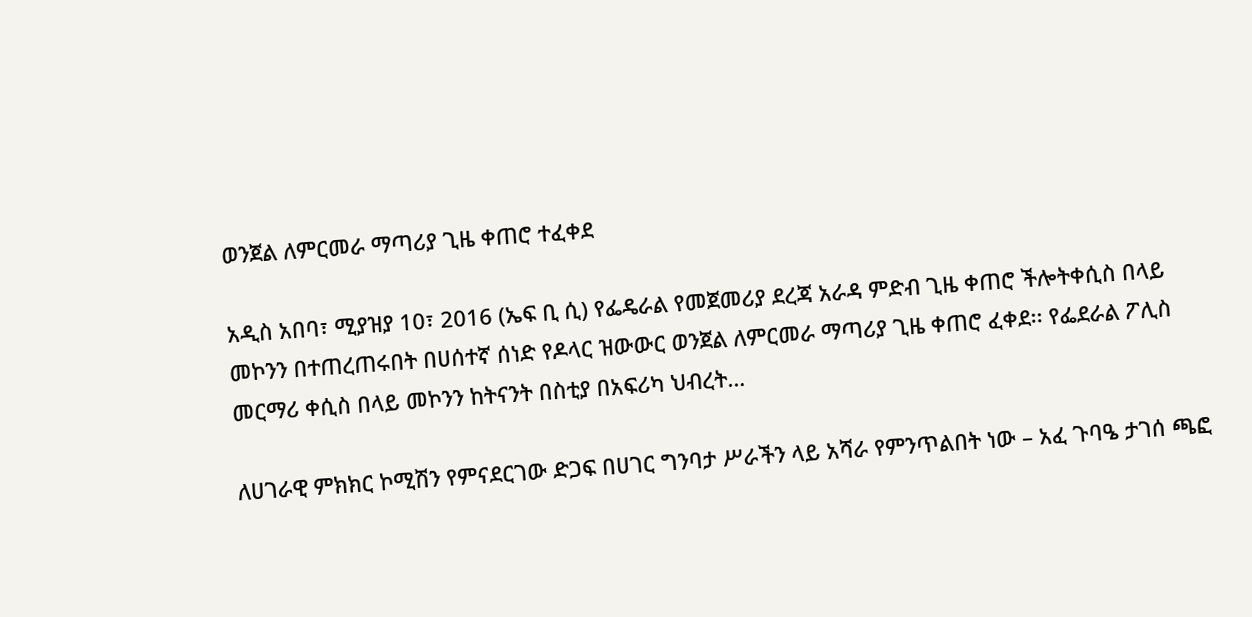ወንጀል ለምርመራ ማጣሪያ ጊዜ ቀጠሮ ተፈቀደ

አዲስ አበባ፣ ሚያዝያ 10፣ 2016 (ኤፍ ቢ ሲ) የፌዴራል የመጀመሪያ ደረጃ አራዳ ምድብ ጊዜ ቀጠሮ ችሎትቀሲስ በላይ መኮንን በተጠረጠሩበት በሀሰተኛ ሰነድ የዶላር ዝውውር ወንጀል ለምርመራ ማጣሪያ ጊዜ ቀጠሮ ፈቀደ፡፡ የፌደራል ፖሊስ መርማሪ ቀሲስ በላይ መኮንን ከትናንት በስቲያ በአፍሪካ ህብረት…

ለሀገራዊ ምክክር ኮሚሽን የምናደርገው ድጋፍ በሀገር ግንባታ ሥራችን ላይ አሻራ የምንጥልበት ነው – አፈ ጉባዔ ታገሰ ጫፎ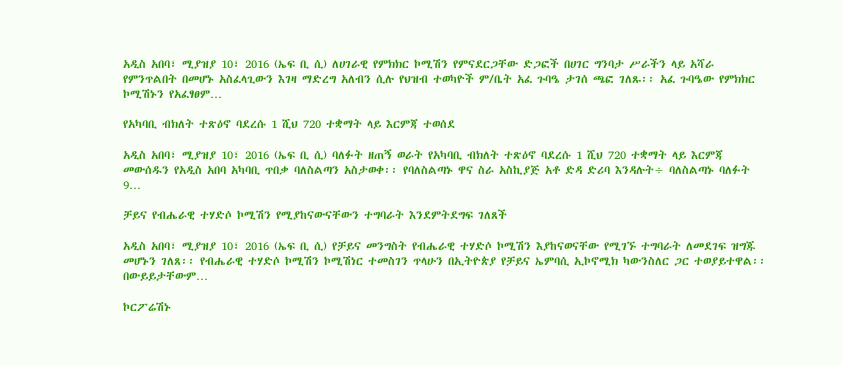አዲስ አበባ፣ ሚያዝያ 10፣ 2016 (ኤፍ ቢ ሲ) ለሀገራዊ የምክክር ኮሚሽን የምናደርጋቸው ድጋፎች በሀገር ግንባታ ሥራችን ላይ አሻራ የምንጥልበት በመሆኑ አስፈላጊውን እገዛ ማድረግ አለብን ሲሉ የህዝብ ተወካዮች ም/ቤት አፈ ጉባዔ ታገሰ ጫፎ ገለጹ፡፡ አፈ ጉባዔው የምክክር ኮሚሽኑን የአፈፃፀም…

የአካባቢ ብክለት ተጽዕኖ ባደረሱ 1 ሺህ 720 ተቋማት ላይ እርምጃ ተወሰደ

አዲስ አበባ፣ ሚያዝያ 10፣ 2016 (ኤፍ ቢ ሲ) ባለፉት ዘጠኝ ወራት የአካባቢ ብክለት ተጽዕኖ ባደረሱ 1 ሺህ 720 ተቋማት ላይ እርምጃ መውሰዱን የአዲስ አበባ አካባቢ ጥበቃ ባለስልጣን አስታወቀ፡፡ የባለስልጣኑ ዋና ስራ አስኪያጅ አቶ ድዳ ድሪባ እንዳሉት÷ ባለስልጣኑ ባለፉት 9…

ቻይና የብሔራዊ ተሃድሶ ኮሚሽን የሚያከናውናቸውን ተግባራት እንደምትደግፍ ገለጸች

አዲስ አበባ፣ ሚያዝያ 10፣ 2016 (ኤፍ ቢ ሲ) የቻይና መንግስት የብሔራዊ ተሃድሶ ኮሚሽን እያከናወናቸው የሚገኙ ተግባራት ለመደገፍ ዝግጁ መሆኑን ገለጸ፡፡ የብሔራዊ ተሃድሶ ኮሚሽን ኮሚሽነር ተመስገን ጥላሁን በኢትዮጵያ የቻይና ኤምባሲ ኢኮኖሚክ ካውንስለር ጋር ተወያይተዋል፡፡ በውይይታቸውም…

ኮርፖሬሽኑ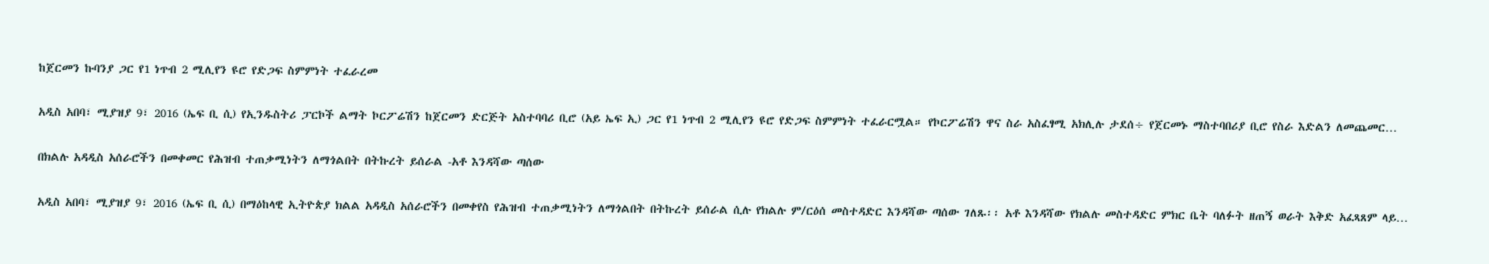ከጀርመን ኩባንያ ጋር የ1 ነጥብ 2 ሚሊየን ዩሮ የድጋፍ ስምምነት ተፈራረመ

አዲስ አበባ፣ ሚያዝያ 9፣ 2016 (ኤፍ ቢ ሲ) የኢንዱስትሪ ፓርኮች ልማት ኮርፖሬሽን ከጀርመን ድርጅት አስተባባሪ ቢሮ (አይ ኤፍ ኢ) ጋር የ1 ነጥብ 2 ሚሊየን ዩሮ የድጋፍ ስምምነት ተፈራርሟል። የኮርፖሬሽን ዋና ስራ አስፈፃሚ አክሊሉ ታደሰ÷ የጀርመኑ ማስተባበሪያ ቢሮ የስራ እድልን ለመጨመር…

በክልሉ አዳዲስ አሰራሮችን በመቀመር የሕዝብ ተጠቃሚነትን ለማጎልበት በትኩረት ይሰራል -አቶ እንዳሻው ጣሰው

አዲስ አበባ፣ ሚያዝያ 9፣ 2016 (ኤፍ ቢ ሲ) በማዕከላዊ ኢትዮጵያ ክልል አዳዲስ አሰራሮችን በመቀየስ የሕዝብ ተጠቃሚነትን ለማጎልበት በትኩረት ይሰራል ሲሉ የክልሉ ም/ርዕሰ መስተዳድር እንዳሻው ጣሰው ገለጹ፡፡ አቶ እንዳሻው የክልሉ መስተዳድር ምክር ቤት ባለፉት ዘጠኝ ወራት እቅድ አፈጻጸም ላይ…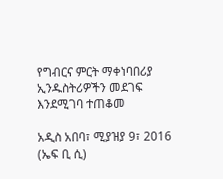የግብርና ምርት ማቀነባበሪያ ኢንዱስትሪዎችን መደገፍ እንደሚገባ ተጠቆመ

አዲስ አበባ፣ ሚያዝያ 9፣ 2016 (ኤፍ ቢ ሲ)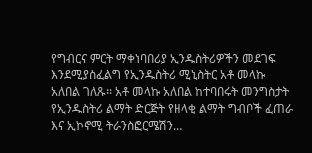የግብርና ምርት ማቀነባበሪያ ኢንዱስትሪዎችን መደገፍ እንደሚያስፈልግ የኢንዱስትሪ ሚኒስትር አቶ መላኩ አለበል ገለጹ፡፡ አቶ መላኩ አለበል ከተባበሩት መንግስታት የኢንዱስትሪ ልማት ድርጅት የዘላቂ ልማት ግብቦች ፈጠራ እና ኢኮኖሚ ትራንስፎርሜሽን…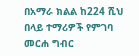በአማራ ክልል ከ224 ሺህ በላይ ተማሪዎች የምገባ መርሐ ግብር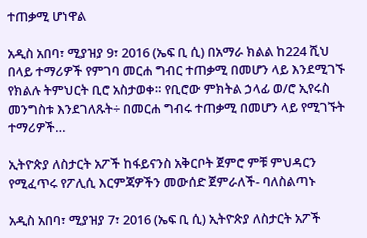ተጠቃሚ ሆነዋል

አዲስ አበባ፣ ሚያዝያ 9፣ 2016 (ኤፍ ቢ ሲ) በአማራ ክልል ከ224 ሺህ በላይ ተማሪዎች የምገባ መርሐ ግብር ተጠቃሚ በመሆን ላይ እንደሚገኙ የክልሉ ትምህርት ቢሮ አስታወቀ። የቢሮው ምክትል ኃላፊ ወ/ሮ ኢየሩስ መንግስቱ እንደገለጹት÷ በመርሐ ግብሩ ተጠቃሚ በመሆን ላይ የሚገኙት ተማሪዎች…

ኢትዮጵያ ለስታርት አፖች ከፋይናንስ አቅርቦት ጀምሮ ምቹ ምህዳርን የሚፈጥሩ የፖሊሲ እርምጃዎችን መውሰድ ጀምራለች- ባለስልጣኑ

አዲስ አበባ፣ ሚያዝያ 7፣ 2016 (ኤፍ ቢ ሲ) ኢትዮጵያ ለስታርት አፖች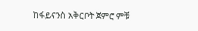ከፋይናንስ አቅርቦት ጀምሮ ምቹ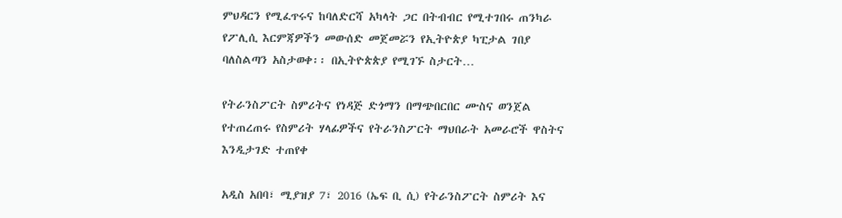ምህዳርን የሚፈጥሩና ከባለድርሻ አካላት ጋር በትብብር የሚተገበሩ ጠንካራ የፖሊሲ እርምጃዎችን መውሰድ መጀመሯን የኢትዮጵያ ካፒታል ገበያ ባለስልጣን አስታወቀ፡፡ በኢትዮጵጵያ የሚገኙ ስታርት…

የትራንስፖርት ስምሪትና የነዳጅ ድጎማን በማጭበርበር ሙስና ወንጀል የተጠረጠሩ የስምሪት ሃላፊዎችና የትራንስፖርት ማህበራት አመራሮች ዋስትና እንዲታገድ ተጠየቀ

አዲስ አበባ፣ ሚያዝያ 7፣ 2016 (ኤፍ ቢ ሲ) የትራንስፖርት ስምሪት እና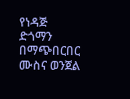የነዳጅ ድጎማን በማጭበርበር ሙስና ወንጀል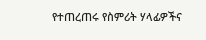የተጠረጠሩ የስምሪት ሃላፊዎችና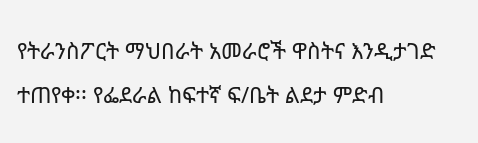የትራንስፖርት ማህበራት አመራሮች ዋስትና እንዲታገድ ተጠየቀ፡፡ የፌደራል ከፍተኛ ፍ/ቤት ልደታ ምድብ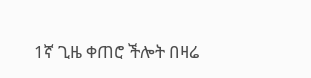1ኛ ጊዜ ቀጠሮ ችሎት በዛሬ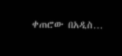ቀጠሮው በአዲስ…